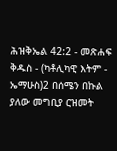ሕዝቅኤል 42:2 - መጽሐፍ ቅዱስ - (ካቶሊካዊ እትም - ኤማሁስ)2 በሰሜን በኩል ያለው መግቢያ ርዝመት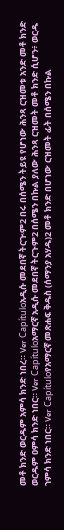መቶ ክንድ ወርዱም አምሳ ክንድ ነበረ። Ver Capítuloአዲሱ መደበኛ ትርጒም2 በሩ በሰሜን ትይዩ የሆነው ሕንጻ ርዝመቱ አንድ መቶ ክንድ ወርዱም ዐምሳ ክንድ ነበር። Ver Capítuloአማርኛ አዲሱ መደበኛ ትርጉም2 በሰሜን በኩል ያለው ሕንጻ ርዝመት መቶ ክንድ ሲሆን፥ ወርዱ ኀምሳ ክንድ ነበር። Ver Capítuloየአማርኛ መጽሐፍ ቅዱስ (ሰማንያ አሃዱ)2 መቶ ክንድ በሆነው ርዝመት ፊት በሰሜን በኩል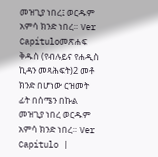መዝጊያ ነበረ፤ ወርዱም አምሳ ክንድ ነበረ። Ver Capítuloመጽሐፍ ቅዱስ (የብሉይና የሐዲስ ኪዳን መጻሕፍት)2 መቶ ክንድ በሆነው ርዝመት ፊት በሰሜን በኩል መዝጊያ ነበረ ወርዱም አምሳ ክንድ ነበረ። Ver Capítulo |